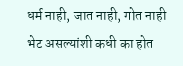धर्म नाही, जात नाही, गोत नाही
भेट असल्यांशी कधी का होत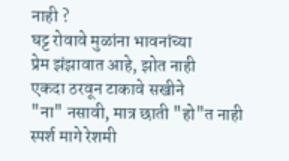नाही ?
घट्ट रोवावे मुळांना भावनांच्या
प्रेम झंझावात आहे, झोत नाही
एकदा ठरवून टाकावे सखीने
"ना" नसावी, मात्र छाती "हो"त नाही
स्पर्श मागे रेशमी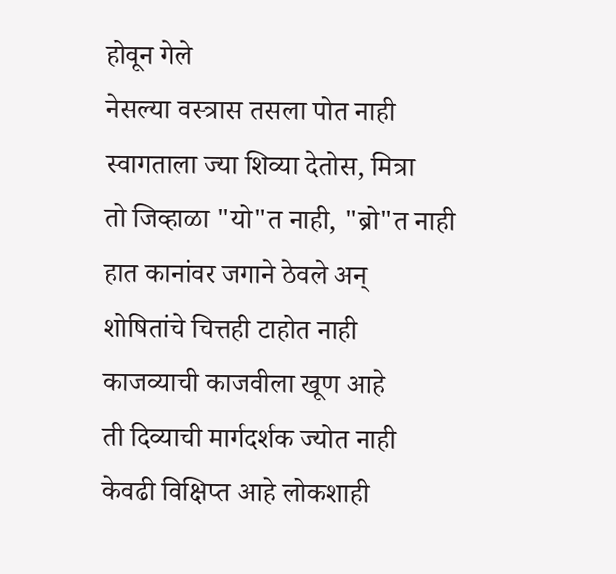होवून गेले
नेसल्या वस्त्रास तसला पोत नाही
स्वागताला ज्या शिव्या देतोस, मित्रा
तो जिव्हाळा "यो"त नाही, "ब्रो"त नाही
हात कानांवर जगाने ठेवले अन्
शोषितांचे चित्तही टाहोत नाही
काजव्याची काजवीला खूण आहे
ती दिव्याची मार्गदर्शक ज्योत नाही
केवढी विक्षिप्त आहे लोकशाही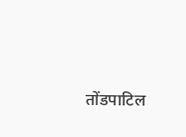तोंडपाटिल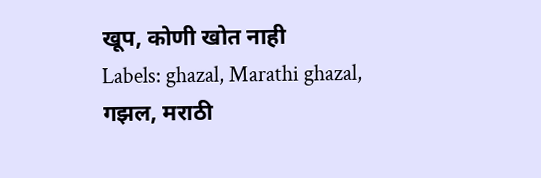खूप, कोणी खोत नाही
Labels: ghazal, Marathi ghazal, गझल, मराठी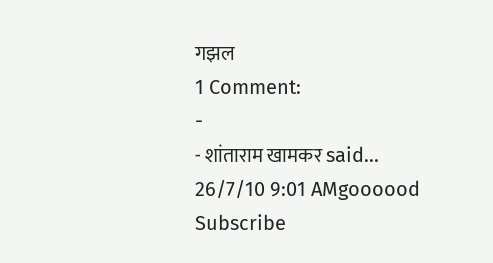गझल
1 Comment:
-
- शांताराम खामकर said...
26/7/10 9:01 AMgoooood
Subscribe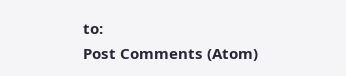to:
Post Comments (Atom)